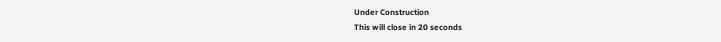Under Construction
This will close in 20 seconds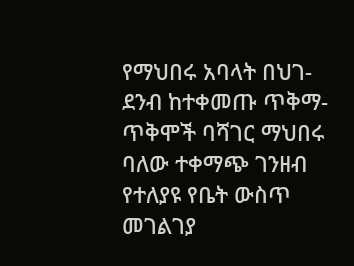የማህበሩ አባላት በህገ-ደንብ ከተቀመጡ ጥቅማ-ጥቅሞች ባሻገር ማህበሩ ባለው ተቀማጭ ገንዘብ የተለያዩ የቤት ውስጥ መገልገያ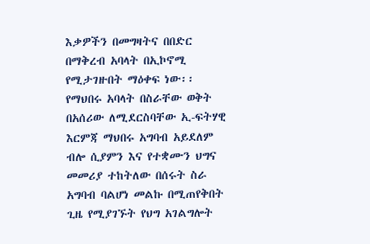እቃዎችን በመግዛትና በበድር በማቅረብ አባላት በኢኮኖሚ የሚታገዙበት ማዕቀፍ ነው፡፡
የማህበሩ አባላት በስራቸው ወቅት በአሰሪው ለሚደርስባቸው ኢ-ፍትሃዊ እርምጃ ማህበሩ አግባብ አይደለም ብሎ ሲያምን እና የተቋሙን ህግና መመሪያ ተከትለው በሰሩት ስራ አግባብ ባልሆነ መልኩ በሚጠየቅበት ጊዜ የሚያገኙት የህግ አገልግሎት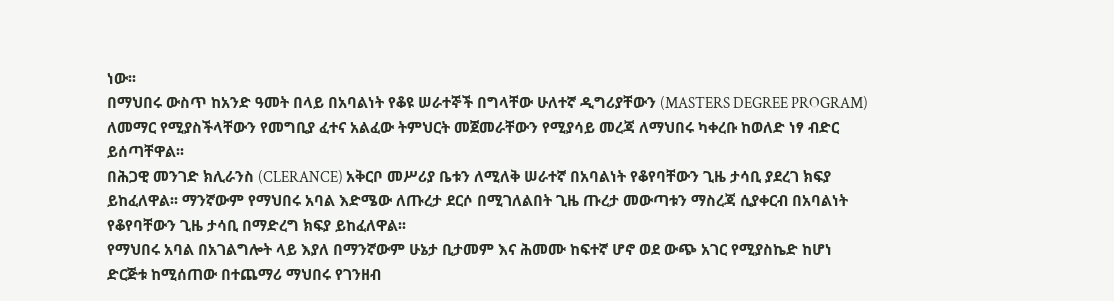ነው፡፡
በማህበሩ ውስጥ ከአንድ ዓመት በላይ በአባልነት የቆዩ ሠራተኞች በግላቸው ሁለተኛ ዲግሪያቸውን (MASTERS DEGREE PROGRAM) ለመማር የሚያስችላቸውን የመግቢያ ፈተና አልፈው ትምህርት መጀመራቸውን የሚያሳይ መረጃ ለማህበሩ ካቀረቡ ከወለድ ነፃ ብድር ይሰጣቸዋል፡፡
በሕጋዊ መንገድ ክሊራንስ (CLERANCE) አቅርቦ መሥሪያ ቤቱን ለሚለቅ ሠራተኛ በአባልነት የቆየባቸውን ጊዜ ታሳቢ ያደረገ ክፍያ ይከፈለዋል፡፡ ማንኛውም የማህበሩ አባል እድሜው ለጡረታ ደርሶ በሚገለልበት ጊዜ ጡረታ መውጣቱን ማስረጃ ሲያቀርብ በአባልነት የቆየባቸውን ጊዜ ታሳቢ በማድረግ ክፍያ ይከፈለዋል፡፡
የማህበሩ አባል በአገልግሎት ላይ እያለ በማንኛውም ሁኔታ ቢታመም እና ሕመሙ ከፍተኛ ሆኖ ወደ ውጭ አገር የሚያስኬድ ከሆነ ድርጅቱ ከሚሰጠው በተጨማሪ ማህበሩ የገንዘብ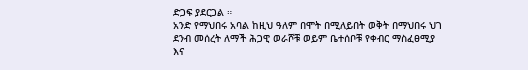ድጋፍ ያደርጋል ።
አንድ የማህበሩ አባል ከዚህ ዓለም በሞት በሚለይበት ወቅት በማህበሩ ህገ ደንብ መሰረት ለማች ሕጋዊ ወራሾቹ ወይም ቤተሰቦቹ የቀብር ማስፈፀሚያ እና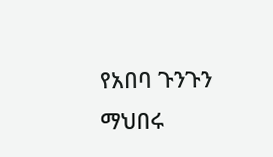የአበባ ጉንጉን ማህበሩ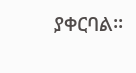ያቀርባል፡፡